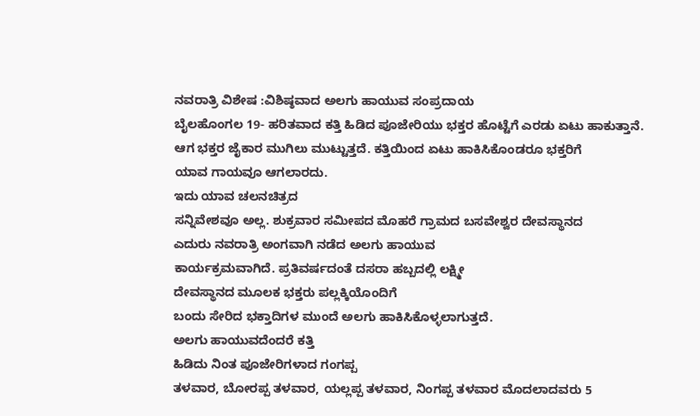ನವರಾತ್ರಿ ವಿಶೇಷ :ವಿಶಿಷ್ಠವಾದ ಅಲಗು ಹಾಯುವ ಸಂಪ್ರದಾಯ
ಬೈಲಹೊಂಗಲ 19- ಹರಿತವಾದ ಕತ್ತಿ ಹಿಡಿದ ಪೂಜೇರಿಯು ಭಕ್ತರ ಹೊಟ್ಟೆಗೆ ಎರಡು ಏಟು ಹಾಕುತ್ತಾನೆ.
ಆಗ ಭಕ್ತರ ಜೈಕಾರ ಮುಗಿಲು ಮುಟ್ಟುತ್ತದೆ. ಕತ್ತಿಯಿಂದ ಏಟು ಹಾಕಿಸಿಕೊಂಡರೂ ಭಕ್ತರಿಗೆ
ಯಾವ ಗಾಯವೂ ಆಗಲಾರದು.
ಇದು ಯಾವ ಚಲನಚಿತ್ರದ
ಸನ್ನಿವೇಶವೂ ಅಲ್ಲ. ಶುಕ್ರವಾರ ಸಮೀಪದ ಮೊಹರೆ ಗ್ರಾಮದ ಬಸವೇಶ್ವರ ದೇವಸ್ಥಾನದ
ಎದುರು ನವರಾತ್ರಿ ಅಂಗವಾಗಿ ನಡೆದ ಅಲಗು ಹಾಯುವ
ಕಾರ್ಯಕ್ರಮವಾಗಿದೆ. ಪ್ರತಿವರ್ಷದಂತೆ ದಸರಾ ಹಬ್ಬದಲ್ಲಿ ಲಕ್ಷ್ಮೀ
ದೇವಸ್ಥಾನದ ಮೂಲಕ ಭಕ್ತರು ಪಲ್ಲಕ್ಕಿಯೊಂದಿಗೆ
ಬಂದು ಸೇರಿದ ಭಕ್ತಾದಿಗಳ ಮುಂದೆ ಅಲಗು ಹಾಕಿಸಿಕೊಳ್ಳಲಾಗುತ್ತದೆ.
ಅಲಗು ಹಾಯುವದೆಂದರೆ ಕತ್ತಿ
ಹಿಡಿದು ನಿಂತ ಪೂಜೇರಿಗಳಾದ ಗಂಗಪ್ಪ
ತಳವಾರ, ಬೋರಪ್ಪ ತಳವಾರ, ಯಲ್ಲಪ್ಪ ತಳವಾರ, ನಿಂಗಪ್ಪ ತಳವಾರ ಮೊದಲಾದವರು 5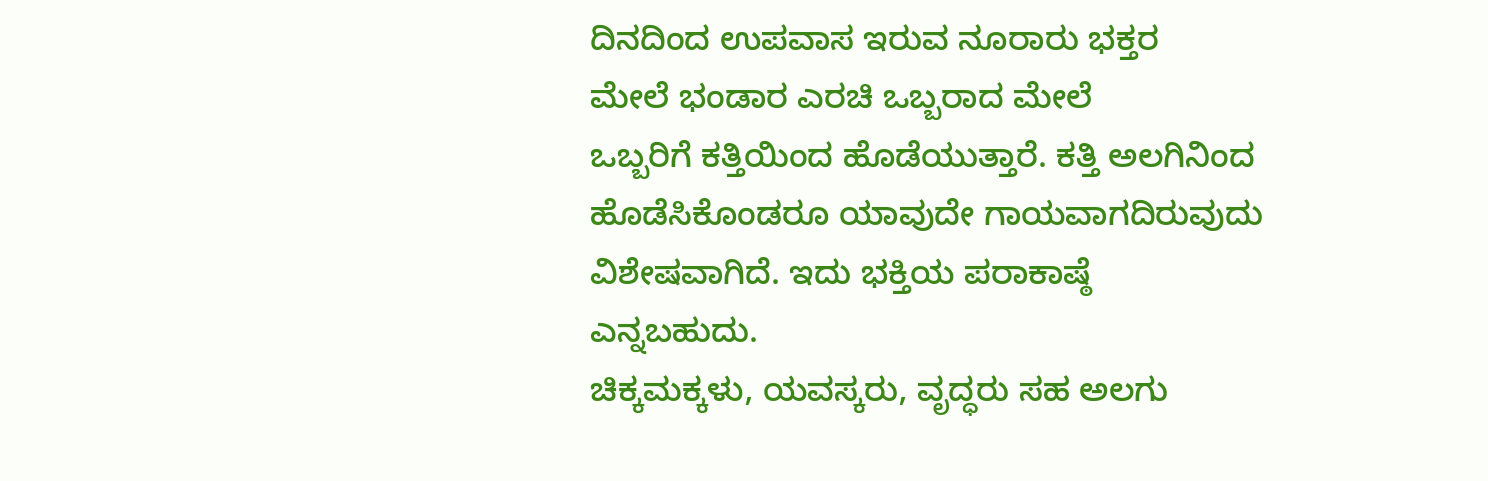ದಿನದಿಂದ ಉಪವಾಸ ಇರುವ ನೂರಾರು ಭಕ್ತರ
ಮೇಲೆ ಭಂಡಾರ ಎರಚಿ ಒಬ್ಬರಾದ ಮೇಲೆ
ಒಬ್ಬರಿಗೆ ಕತ್ತಿಯಿಂದ ಹೊಡೆಯುತ್ತಾರೆ. ಕತ್ತಿ ಅಲಗಿನಿಂದ ಹೊಡೆಸಿಕೊಂಡರೂ ಯಾವುದೇ ಗಾಯವಾಗದಿರುವುದು ವಿಶೇಷವಾಗಿದೆ. ಇದು ಭಕ್ತಿಯ ಪರಾಕಾಷ್ಠೆ
ಎನ್ನಬಹುದು.
ಚಿಕ್ಕಮಕ್ಕಳು, ಯವಸ್ಕರು, ವೃದ್ಧರು ಸಹ ಅಲಗು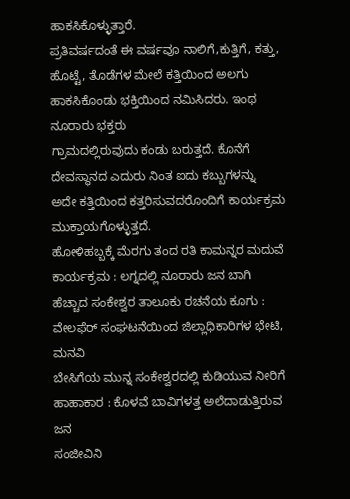ಹಾಕಸಿಕೊಳ್ಳುತ್ತಾರೆ.
ಪ್ರತಿವರ್ಷದಂತೆ ಈ ವರ್ಷವೂ ನಾಲಿಗೆ,ಕುತ್ತಿಗೆ, ಕತ್ತು, ಹೊಟ್ಟೆ, ತೊಡೆಗಳ ಮೇಲೆ ಕತ್ತಿಯಿಂದ ಅಲಗು
ಹಾಕಸಿಕೊಂಡು ಭಕ್ತಿಯಿಂದ ನಮಿಸಿದರು. ಇಂಥ ನೂರಾರು ಭಕ್ತರು
ಗ್ರಾಮದಲ್ಲಿರುವುದು ಕಂಡು ಬರುತ್ತದೆ. ಕೊನೆಗೆ
ದೇವಸ್ಥಾನದ ಎದುರು ನಿಂತ ಐದು ಕಬ್ಬುಗಳನ್ನು
ಅದೇ ಕತ್ತಿಯಿಂದ ಕತ್ತರಿಸುವದರೊಂದಿಗೆ ಕಾರ್ಯಕ್ರಮ
ಮುಕ್ತಾಯಗೊಳ್ಳುತ್ತದೆ.
ಹೋಳಿಹಬ್ಬಕ್ಕೆ ಮೆರಗು ತಂದ ರತಿ ಕಾಮನ್ನರ ಮದುವೆ ಕಾರ್ಯಕ್ರಮ : ಲಗ್ನದಲ್ಲಿ ನೂರಾರು ಜನ ಬಾಗಿ
ಹೆಚ್ಚಾದ ಸಂಕೇಶ್ವರ ತಾಲೂಕು ರಚನೆಯ ಕೂಗು : ವೇಲಫೆರ್ ಸಂಘಟನೆಯಿಂದ ಜಿಲ್ಲಾಧಿಕಾರಿಗಳ ಭೇಟಿ, ಮನವಿ
ಬೇಸಿಗೆಯ ಮುನ್ನ ಸಂಕೇಶ್ವರದಲ್ಲಿ ಕುಡಿಯುವ ನೀರಿಗೆ ಹಾಹಾಕಾರ : ಕೊಳವೆ ಬಾವಿಗಳತ್ತ ಅಲೆದಾಡುತ್ತಿರುವ ಜನ
ಸಂಜೀವಿನಿ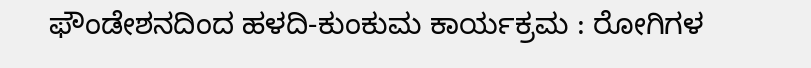ಫೌಂಡೇಶನದಿಂದ ಹಳದಿ-ಕುಂಕುಮ ಕಾರ್ಯಕ್ರಮ : ರೋಗಿಗಳ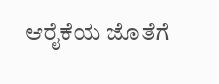ಆರೈಕೆಯ ಜೊತೆಗೆ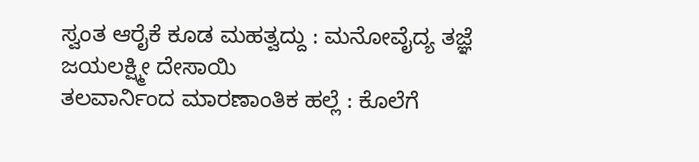ಸ್ವಂತ ಆರೈಕೆ ಕೂಡ ಮಹತ್ವದ್ದು : ಮನೋವೈದ್ಯ ತಜ್ಞೆ ಜಯಲಕ್ಷ್ಮೀ ದೇಸಾಯಿ
ತಲವಾರ್ನಿಂದ ಮಾರಣಾಂತಿಕ ಹಲ್ಲೆ : ಕೊಲೆಗೆ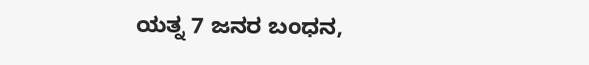ಯತ್ನ 7 ಜನರ ಬಂಧನ,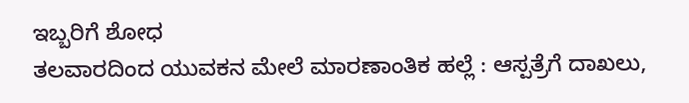ಇಬ್ಬರಿಗೆ ಶೋಧ
ತಲವಾರದಿಂದ ಯುವಕನ ಮೇಲೆ ಮಾರಣಾಂತಿಕ ಹಲ್ಲೆ : ಆಸ್ಪತ್ರೆಗೆ ದಾಖಲು,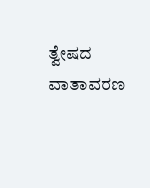ತ್ವೇಷದ ವಾತಾವರಣ